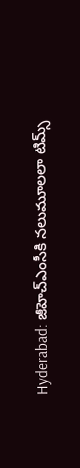Hyderabad: జీహెచ్‌ఎంసీకి నలుమూలలా టిమ్స్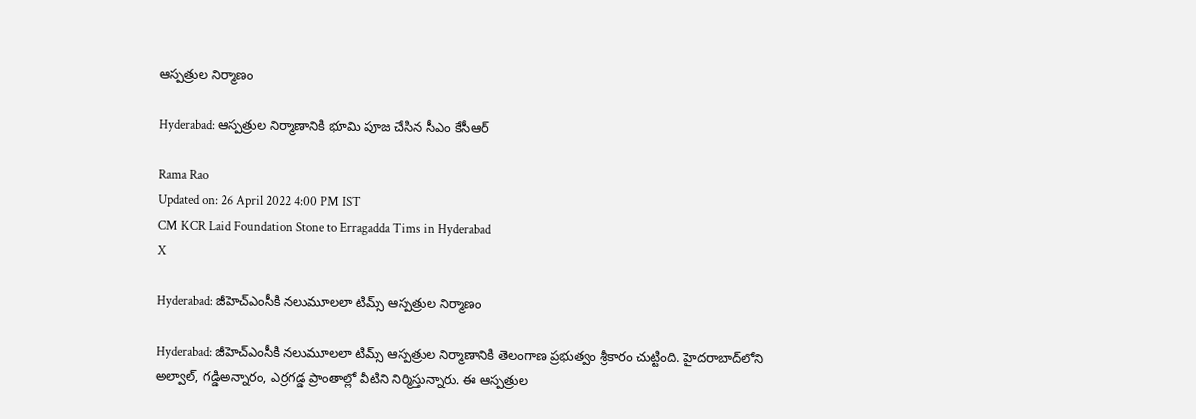ఆస్పత్రుల నిర్మాణం

Hyderabad: ఆస్పత్రుల నిర్మాణానికి భూమి పూజ చేసిన సీఎం కేసీఆర్

Rama Rao
Updated on: 26 April 2022 4:00 PM IST
CM KCR Laid Foundation Stone to Erragadda Tims in Hyderabad
X

Hyderabad: జీహెచ్‌ఎంసీకి నలుమూలలా టిమ్స్ ఆస్పత్రుల నిర్మాణం

Hyderabad: జీహెచ్‌ఎంసీకి నలుమూలలా టిమ్స్ ఆస్పత్రుల నిర్మాణానికి తెలంగాణ ప్రభుత్వం శ్రీకారం చుట్టింది. హైదరాబాద్‌లోని అల్వాల్‌, గడ్డిఅన్నారం, ఎర్రగడ్డ ప్రాంతాల్లో వీటిని నిర్మిస్తున్నారు. ఈ ఆస్పత్రుల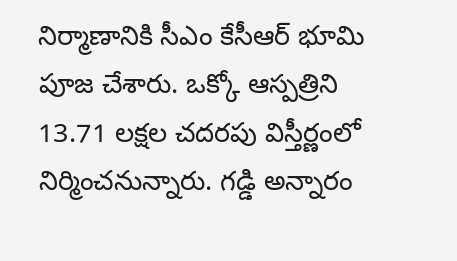నిర్మాణానికి సీఎం కేసీఆర్ భూమి పూజ చేశారు. ఒక్కో ఆస్పత్రిని 13.71 లక్షల చదరపు విస్తీర్ణంలో నిర్మించనున్నారు. గడ్డి అన్నారం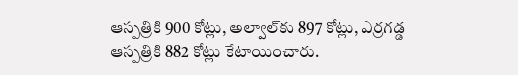ఆస్పత్రికి 900 కోట్లు, అల్వాల్‌కు 897 కోట్లు, ఎర్రగడ్డ ఆస్పత్రికి 882 కోట్లు కేటాయించారు.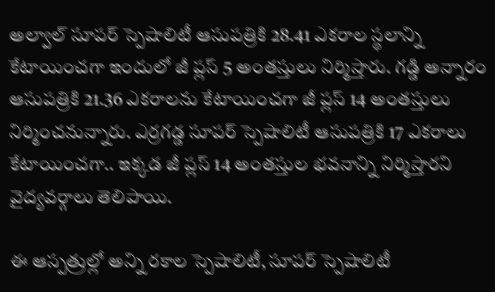అల్వాల్ సూపర్ స్పెషాలిటీ ఆసుపత్రికి 28.41 ఎకరాల స్థలాన్ని కేటాయించగా ఇందులో జీ ప్లస్ 5 అంతస్తులు నిర్మిస్తారు. గడ్డి అన్నారం ఆసుపత్రికి 21.36 ఎకరాలను కేటాయించగా జీ ప్లస్ 14 అంతస్తులు నిర్మించనున్నారు. ఎర్రగడ్డ సూపర్ స్పెషాలిటీ ఆసుపత్రికి 17 ఎకరాలు కేటాయించగా.. ఇక్కడ జీ ప్లస్ 14 అంతస్తుల భవనాన్ని నిర్మిస్తారని వైద్యవర్గాలు తెలిపాయి.

ఈ ఆస్పత్రుల్లో అన్ని రకాల స్పెషాలిటీ, సూపర్ స్పెషాలిటీ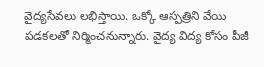వైద్యసేవలు లభిస్తాయి. ఒక్కో ఆస్పత్రిని వేయి పడకలతో నిర్మించనున్నారు. వైద్య విద్య కోసం పీజీ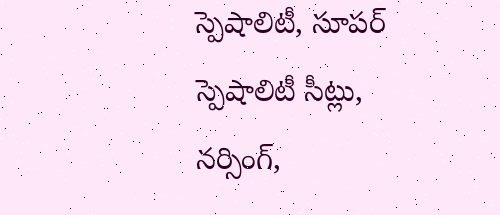స్పెషాలిటీ, సూపర్ స్పెషాలిటీ సీట్లు, నర్సింగ్,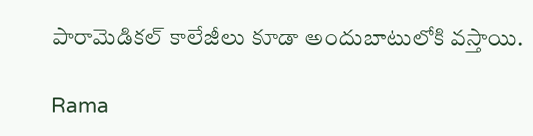పారామెడికల్ కాలేజీలు కూడా అందుబాటులోకి వస్తాయి.

Rama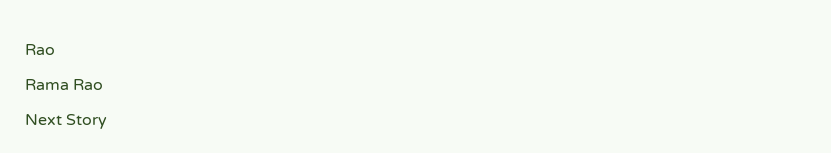Rao

Rama Rao

Next Story